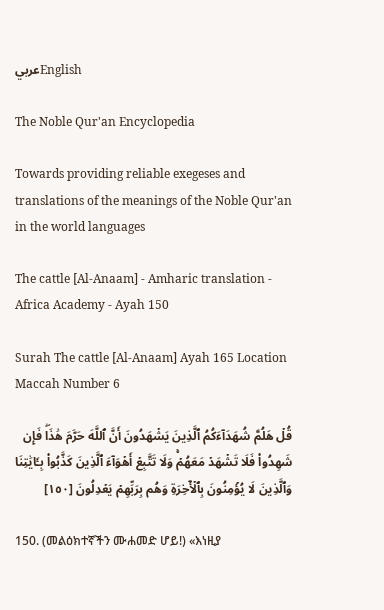عربيEnglish

The Noble Qur'an Encyclopedia

Towards providing reliable exegeses and translations of the meanings of the Noble Qur'an in the world languages

The cattle [Al-Anaam] - Amharic translation - Africa Academy - Ayah 150

Surah The cattle [Al-Anaam] Ayah 165 Location Maccah Number 6

قُلۡ هَلُمَّ شُهَدَآءَكُمُ ٱلَّذِينَ يَشۡهَدُونَ أَنَّ ٱللَّهَ حَرَّمَ هَٰذَاۖ فَإِن شَهِدُواْ فَلَا تَشۡهَدۡ مَعَهُمۡۚ وَلَا تَتَّبِعۡ أَهۡوَآءَ ٱلَّذِينَ كَذَّبُواْ بِـَٔايَٰتِنَا وَٱلَّذِينَ لَا يُؤۡمِنُونَ بِٱلۡأٓخِرَةِ وَهُم بِرَبِّهِمۡ يَعۡدِلُونَ [١٥٠]

150. (መልዕክተኛችን ሙሐመድ ሆይ!) «እነዚያ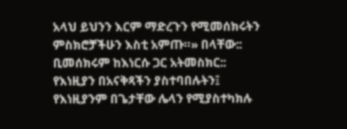አላህ ይህንን እርም ማድረጉን የሚመሰክሩትን ምስክሮቻችሁን እስቲ አምጡ።» በላቸው:: ቢመሰክሩም ከእነርሱ ጋር አትመስክር:: የእነዚያን በአናቅጻችን ያስተባበሉትን፤ የእነዚያንም በጌታቸው ሌላን የሚያስተካክሉ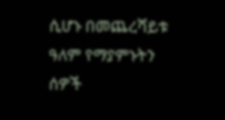ሲሆኑ በመጨረሻይቱ ዓለም የማያምኑትን ሰዎች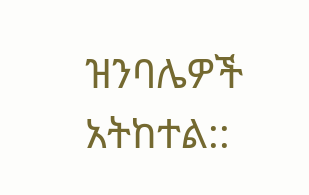ዝንባሌዎች አትከተል::